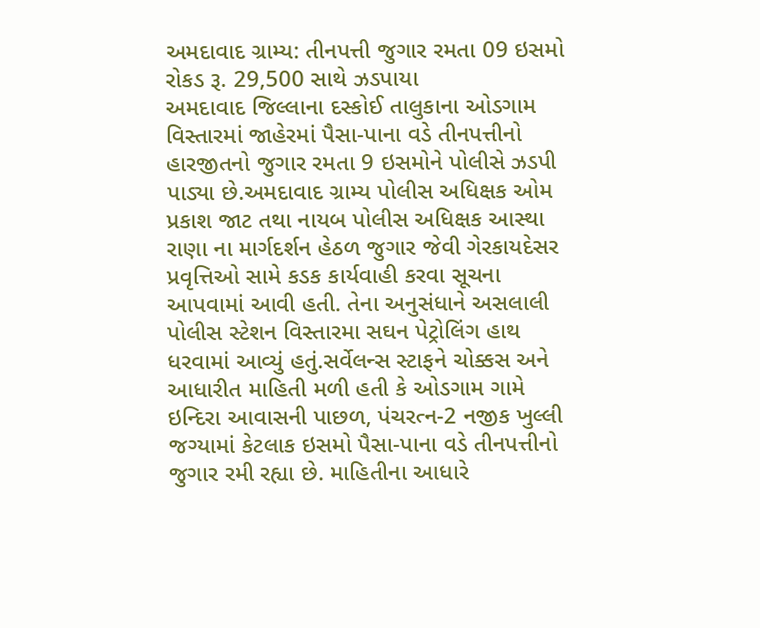અમદાવાદ ગ્રામ્ય: તીનપત્તી જુગાર રમતા 09 ઇસમો રોકડ રૂ. 29,500 સાથે ઝડપાયા
અમદાવાદ જિલ્લાના દસ્કોઈ તાલુકાના ઓડગામ વિસ્તારમાં જાહેરમાં પૈસા-પાના વડે તીનપત્તીનો હારજીતનો જુગાર રમતા 9 ઇસમોને પોલીસે ઝડપી પાડ્યા છે.અમદાવાદ ગ્રામ્ય પોલીસ અધિક્ષક ઓમ પ્રકાશ જાટ તથા નાયબ પોલીસ અધિક્ષક આસ્થા રાણા ના માર્ગદર્શન હેઠળ જુગાર જેવી ગેરકાયદેસર પ્રવૃત્તિઓ સામે કડક કાર્યવાહી કરવા સૂચના આપવામાં આવી હતી. તેના અનુસંધાને અસલાલી પોલીસ સ્ટેશન વિસ્તારમા સઘન પેટ્રોલિંગ હાથ ધરવામાં આવ્યું હતું.સર્વેલન્સ સ્ટાફને ચોક્કસ અને આધારીત માહિતી મળી હતી કે ઓડગામ ગામે ઇન્દિરા આવાસની પાછળ, પંચરત્ન-2 નજીક ખુલ્લી જગ્યામાં કેટલાક ઇસમો પૈસા-પાના વડે તીનપત્તીનો જુગાર રમી રહ્યા છે. માહિતીના આધારે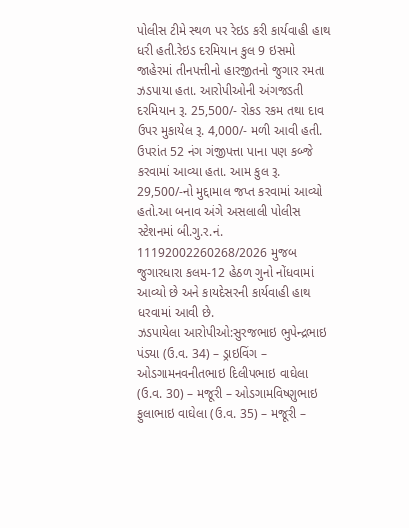પોલીસ ટીમે સ્થળ પર રેઇડ કરી કાર્યવાહી હાથ ધરી હતી.રેઇડ દરમિયાન કુલ 9 ઇસમો જાહેરમાં તીનપત્તીનો હારજીતનો જુગાર રમતા ઝડપાયા હતા. આરોપીઓની અંગજડતી દરમિયાન રૂ. 25,500/- રોકડ રકમ તથા દાવ ઉપર મુકાયેલ રૂ. 4,000/- મળી આવી હતી. ઉપરાંત 52 નંગ ગંજીપત્તા પાના પણ કબ્જે કરવામાં આવ્યા હતા. આમ કુલ રૂ. 29,500/-નો મુદ્દામાલ જપ્ત કરવામાં આવ્યો હતો.આ બનાવ અંગે અસલાલી પોલીસ સ્ટેશનમાં બી.ગુ.ર.નં. 11192002260268/2026 મુજબ જુગારધારા કલમ-12 હેઠળ ગુનો નોંધવામાં આવ્યો છે અને કાયદેસરની કાર્યવાહી હાથ ધરવામાં આવી છે.
ઝડપાયેલા આરોપીઓ:સુરજભાઇ ભુપેન્દ્રભાઇ પંડ્યા (ઉ.વ. 34) – ડ્રાઇવિંગ – ઓડગામનવનીતભાઇ દિલીપભાઇ વાઘેલા (ઉ.વ. 30) – મજૂરી – ઓડગામવિષ્ણુભાઇ ફુલાભાઇ વાઘેલા (ઉ.વ. 35) – મજૂરી –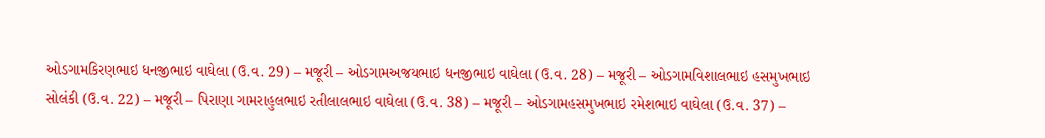ઓડગામકિરણભાઇ ધનજીભાઇ વાઘેલા (ઉ.વ. 29) – મજૂરી – ઓડગામઅજયભાઇ ધનજીભાઇ વાઘેલા (ઉ.વ. 28) – મજૂરી – ઓડગામવિશાલભાઇ હસમુખભાઇ સોલંકી (ઉ.વ. 22) – મજૂરી – પિરાણા ગામરાહુલભાઇ રતીલાલભાઇ વાઘેલા (ઉ.વ. 38) – મજૂરી – ઓડગામહસમુખભાઇ રમેશભાઇ વાઘેલા (ઉ.વ. 37) –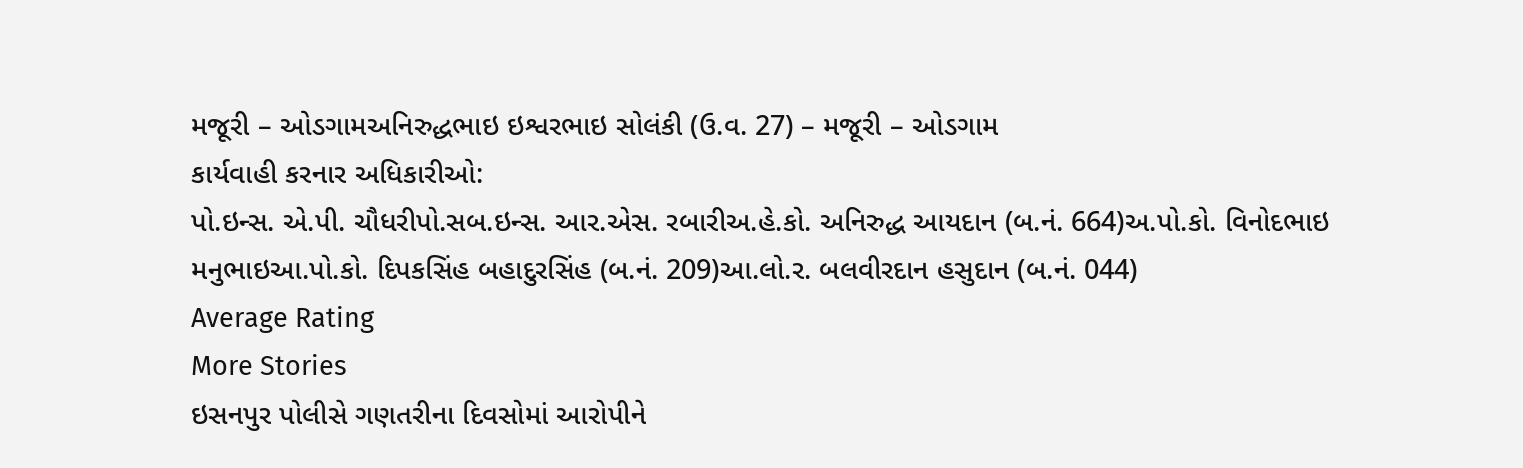મજૂરી – ઓડગામઅનિરુદ્ધભાઇ ઇશ્વરભાઇ સોલંકી (ઉ.વ. 27) – મજૂરી – ઓડગામ
કાર્યવાહી કરનાર અધિકારીઓ:
પો.ઇન્સ. એ.પી. ચૌધરીપો.સબ.ઇન્સ. આર.એસ. રબારીઅ.હે.કો. અનિરુદ્ધ આયદાન (બ.નં. 664)અ.પો.કો. વિનોદભાઇ મનુભાઇઆ.પો.કો. દિપકસિંહ બહાદુરસિંહ (બ.નં. 209)આ.લો.ર. બલવીરદાન હસુદાન (બ.નં. 044)
Average Rating
More Stories
ઇસનપુર પોલીસે ગણતરીના દિવસોમાં આરોપીને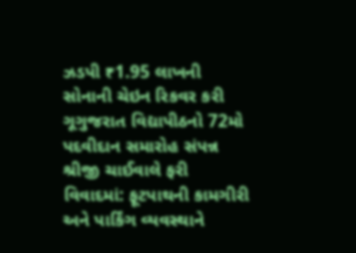ઝડપી ₹1.95 લાખની સોનાની ચેઇન રિકવર કરી
ગૂગુજરાત વિદ્યાપીઠનો 72મો પદવીદાન સમારોહ સંપન્ન
શ્રીજી ચાઈવાલે ફરી વિવાદમાં: ફૂટપાથની કામગીરી અને પાર્કિંગ વ્યવસ્થાને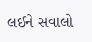લઈને સવાલો